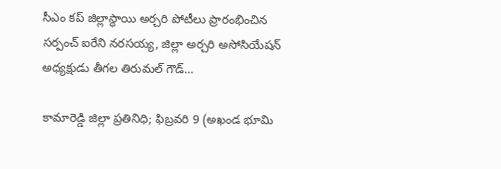సీఎం కప్ జిల్లాస్థాయి అర్చరి పోటీలు ప్రారంభించిన సర్పంచ్ ఐరేని నరసయ్య, జిల్లా అర్చరి అసోసియేషన్ అధ్యక్షుడు తీగల తిరుమల్ గౌడ్…

కామారెడ్డి జిల్లా ప్రతినిధి; ఫిబ్రవరి 9 (అఖండ భూమి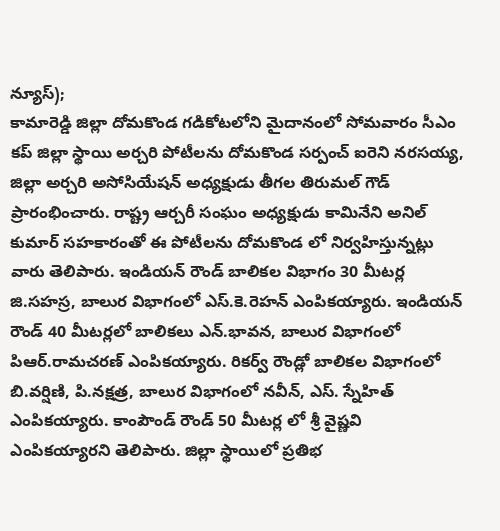న్యూస్);
కామారెడ్డి జిల్లా దోమకొండ గడికోటలోని మైదానంలో సోమవారం సీఎం కప్ జిల్లా స్థాయి అర్చరి పోటీలను దోమకొండ సర్పంచ్ ఐరెని నరసయ్య, జిల్లా అర్చరి అసోసియేషన్ అధ్యక్షుడు తీగల తిరుమల్ గౌడ్ ప్రారంభించారు. రాష్ట్ర ఆర్చరీ సంఘం అధ్యక్షుడు కామినేని అనిల్ కుమార్ సహకారంతో ఈ పోటీలను దోమకొండ లో నిర్వహిస్తున్నట్లు వారు తెలిపారు. ఇండియన్ రౌండ్ బాలికల విభాగం 30 మీటర్ల జి.సహస్ర, బాలుర విభాగంలో ఎస్.కె.రెహన్ ఎంపికయ్యారు. ఇండియన్ రౌండ్ 40 మీటర్లలో బాలికలు ఎన్.భావన, బాలుర విభాగంలో పిఆర్.రామచరణ్ ఎంపికయ్యారు. రికర్వ్ రౌండ్లో బాలికల విభాగంలో బి.వర్షిణి, పి.నక్షత్ర, బాలుర విభాగంలో నవీన్, ఎస్. స్నేహిత్ ఎంపికయ్యారు. కాంపౌండ్ రౌండ్ 50 మీటర్ల లో శ్రీ వైష్ణవి ఎంపికయ్యారని తెలిపారు. జిల్లా స్థాయిలో ప్రతిభ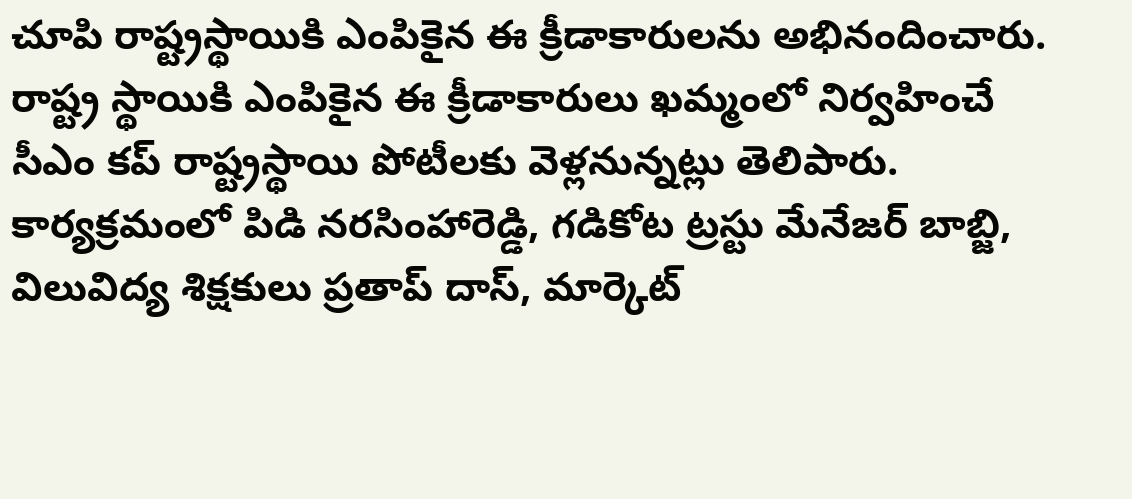చూపి రాష్ట్రస్థాయికి ఎంపికైన ఈ క్రీడాకారులను అభినందించారు. రాష్ట్ర స్థాయికి ఎంపికైన ఈ క్రీడాకారులు ఖమ్మంలో నిర్వహించే సీఎం కప్ రాష్ట్రస్థాయి పోటీలకు వెళ్లనున్నట్లు తెలిపారు. కార్యక్రమంలో పిడి నరసింహారెడ్డి, గడికోట ట్రస్టు మేనేజర్ బాబ్జి, విలువిద్య శిక్షకులు ప్రతాప్ దాస్, మార్కెట్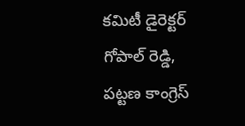కమిటీ డైరెక్టర్ గోపాల్ రెడ్డి, పట్టణ కాంగ్రెస్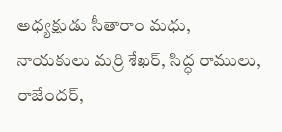అధ్యక్షుడు సీతారాం మధు, నాయకులు మర్రి శేఖర్, సిద్ధ రాములు, రాజేందర్,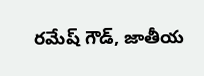రమేష్ గౌడ్, జాతీయ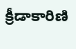క్రీడాకారిణి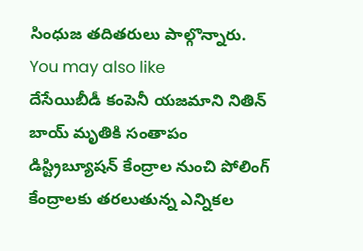సింధుజ తదితరులు పాల్గొన్నారు.
You may also like
దేసేయిబీడీ కంపెనీ యజమాని నితిన్ బాయ్ మృతికి సంతాపం
డిస్ట్రిబ్యూషన్ కేంద్రాల నుంచి పోలింగ్ కేంద్రాలకు తరలుతున్న ఎన్నికల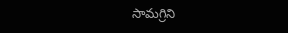సామగ్రిని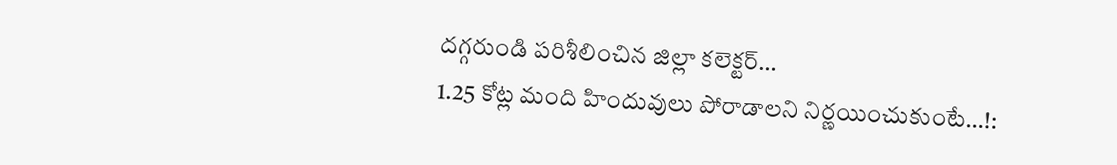దగ్గరుండి పరిశీలించిన జిల్లా కలెక్టర్…
1.25 కోట్ల మంది హిందువులు పోరాడాలని నిర్ణయించుకుంటే…!: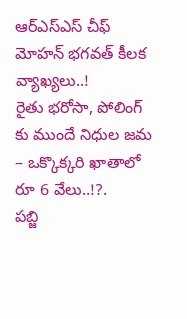ఆర్ఎస్ఎస్ చీఫ్ మోహన్ భగవత్ కీలక వ్యాఖ్యలు..!
రైతు భరోసా, పోలింగ్ కు ముందే నిధుల జమ – ఒక్కొక్కరి ఖాతాలో రూ 6 వేలు..!?.
పబ్జి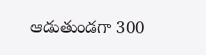ఆడుతుండగా 300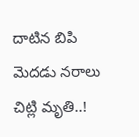దాటిన బిపి మెదడు నరాలు చిట్లి మృతి..!